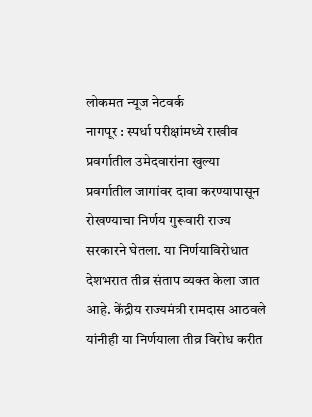लोकमत न्यूज नेटवर्क
नागपूर : स्पर्धा परीक्षांमध्ये राखीव प्रवर्गातील उमेदवारांना खुल्या प्रवर्गातील जागांवर दावा करण्यापासून रोखण्याचा निर्णय गुरूवारी राज्य सरकारने घेतला. या निर्णयाविरोधात देशभरात तीव्र संताप व्यक्त केला जात आहे. केंद्रीय राज्यमंत्री रामदास आठवले यांनीही या निर्णयाला तीव्र विरोध करीत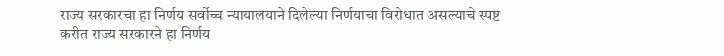राज्य सरकारचा हा निर्णय सर्वोच्च न्यायालयाने दिलेल्या निर्णयाचा विरोधात असल्याचे स्पष्ट करीत राज्य सरकारने हा निर्णय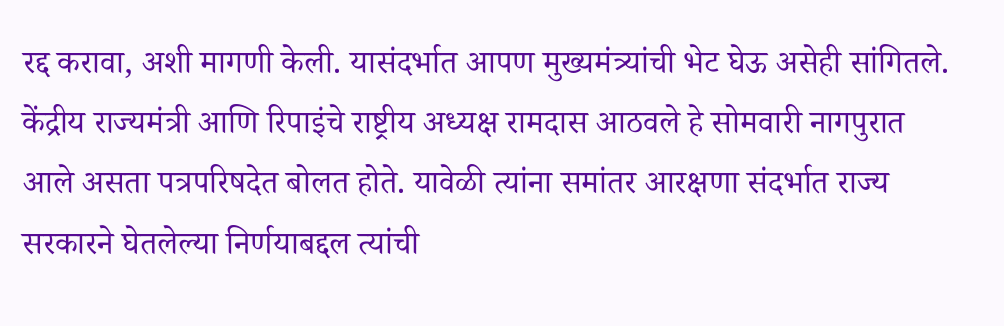रद्द करावा, अशी मागणी केली. यासंदर्भात आपण मुख्यमंत्र्यांची भेट घेऊ असेही सांगितले.
केंद्रीय राज्यमंत्री आणि रिपाइंचे राष्ट्रीय अध्यक्ष रामदास आठवले हे सोमवारी नागपुरात आले असता पत्रपरिषदेत बोलत होते. यावेळी त्यांना समांतर आरक्षणा संदर्भात राज्य सरकारने घेतलेल्या निर्णयाबद्दल त्यांची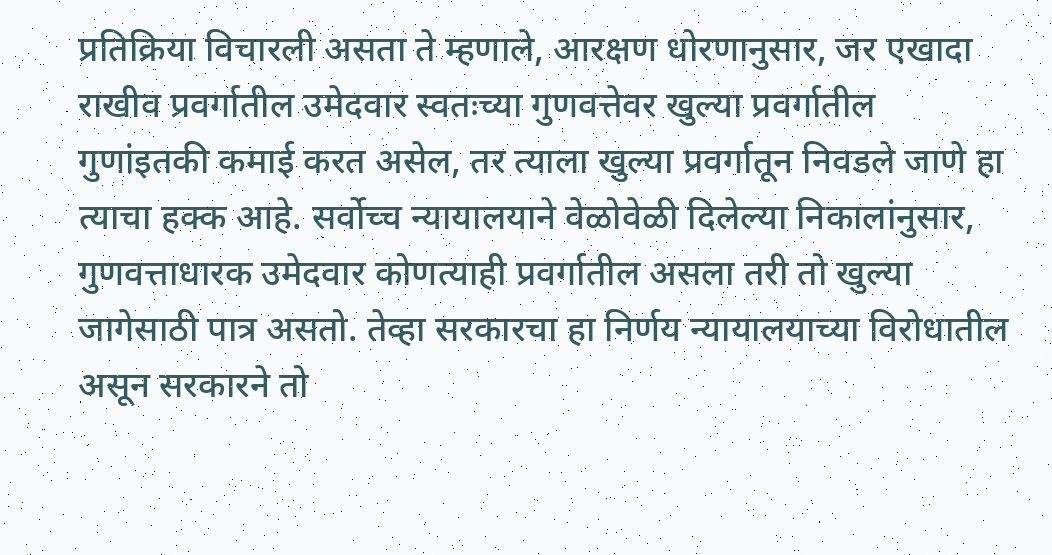प्रतिक्रिया विचारली असता ते म्हणाले, आरक्षण धोरणानुसार, जर एखादा राखीव प्रवर्गातील उमेदवार स्वतःच्या गुणवत्तेवर खुल्या प्रवर्गातील गुणांइतकी कमाई करत असेल, तर त्याला खुल्या प्रवर्गातून निवडले जाणे हा त्याचा हक्क आहे. सर्वोच्च न्यायालयाने वेळोवेळी दिलेल्या निकालांनुसार, गुणवत्ताधारक उमेदवार कोणत्याही प्रवर्गातील असला तरी तो खुल्या जागेसाठी पात्र असतो. तेव्हा सरकारचा हा निर्णय न्यायालयाच्या विरोधातील असून सरकारने तो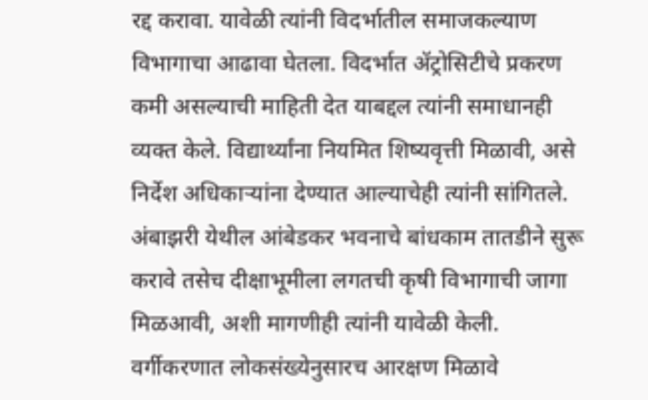रद्द करावा. यावेळी त्यांनी विदर्भातील समाजकल्याण विभागाचा आढावा घेतला. विदर्भात ॲट्रोसिटीचे प्रकरण कमी असल्याची माहिती देत याबद्दल त्यांनी समाधानही व्यक्त केले. विद्यार्थ्यांना नियमित शिष्यवृत्ती मिळावी, असे निर्देश अधिकाऱ्यांना देण्यात आल्याचेही त्यांनी सांगितले. अंबाझरी येथील आंबेडकर भवनाचे बांधकाम तातडीने सुरू करावे तसेच दीक्षाभूमीला लगतची कृषी विभागाची जागा मिळआवी, अशी मागणीही त्यांनी यावेळी केली.
वर्गीकरणात लोकसंख्येनुसारच आरक्षण मिळावे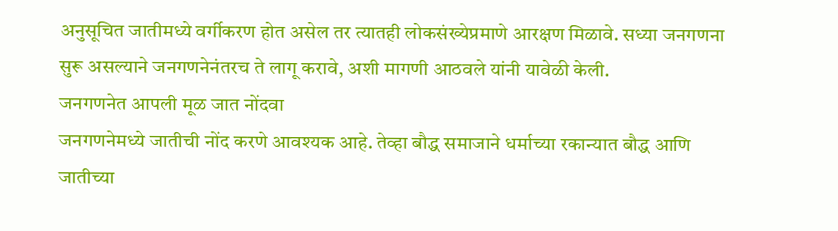अनुसूचित जातीमध्ये वर्गीकरण होत असेल तर त्यातही लोकसंख्येप्रमाणे आरक्षण मिळावे. सध्या जनगणना सुरू असल्याने जनगणनेनंतरच ते लागू करावे, अशी मागणी आठवले यांनी यावेळी केली.
जनगणनेत आपली मूळ जात नोंदवा
जनगणनेमध्ये जातीची नोंद करणे आवश्यक आहे. तेव्हा बौद्ध समाजाने धर्माच्या रकान्यात बौद्ध आणि जातीच्या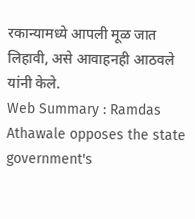रकान्यामध्ये आपली मूळ जात लिहावी, असे आवाहनही आठवले यांनी केले.
Web Summary : Ramdas Athawale opposes the state government's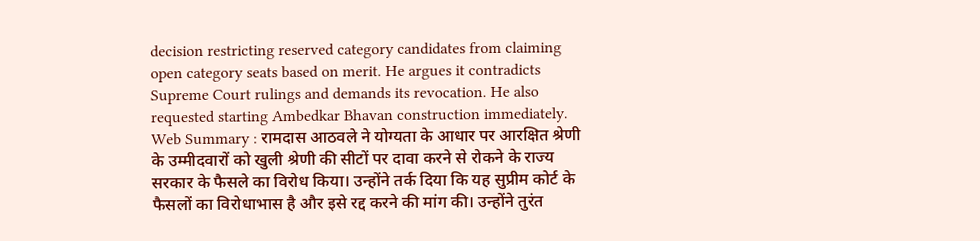decision restricting reserved category candidates from claiming open category seats based on merit. He argues it contradicts Supreme Court rulings and demands its revocation. He also requested starting Ambedkar Bhavan construction immediately.
Web Summary : रामदास आठवले ने योग्यता के आधार पर आरक्षित श्रेणी के उम्मीदवारों को खुली श्रेणी की सीटों पर दावा करने से रोकने के राज्य सरकार के फैसले का विरोध किया। उन्होंने तर्क दिया कि यह सुप्रीम कोर्ट के फैसलों का विरोधाभास है और इसे रद्द करने की मांग की। उन्होंने तुरंत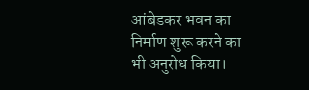आंबेडकर भवन का निर्माण शुरू करने का भी अनुरोध किया।